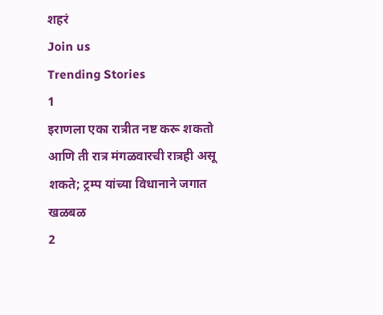शहरं
Join us
Trending Stories
1
इराणला एका रात्रीत नष्ट करू शकतो आणि ती रात्र मंगळवारची रात्रही असू शकते; ट्रम्प यांच्या विधानाने जगात खळबळ
2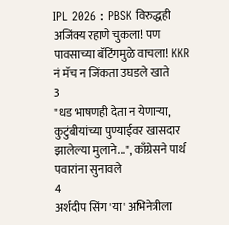IPL 2026 : PBSK विरुद्धही अजिंक्य रहाणे चुकला! पण पावसाच्या बॅटिंगमुळे वाचला! KKR नं मॅच न जिंकता उघडले खाते
3
"धड भाषणही देता न येणाऱ्या, कुटुंबीयांच्या पुण्याईवर खासदार झालेल्या मुलाने...", काँग्रेसने पार्थ पवारांना सुनावले
4
अर्शदीप सिंग 'या' अभिनेत्रीला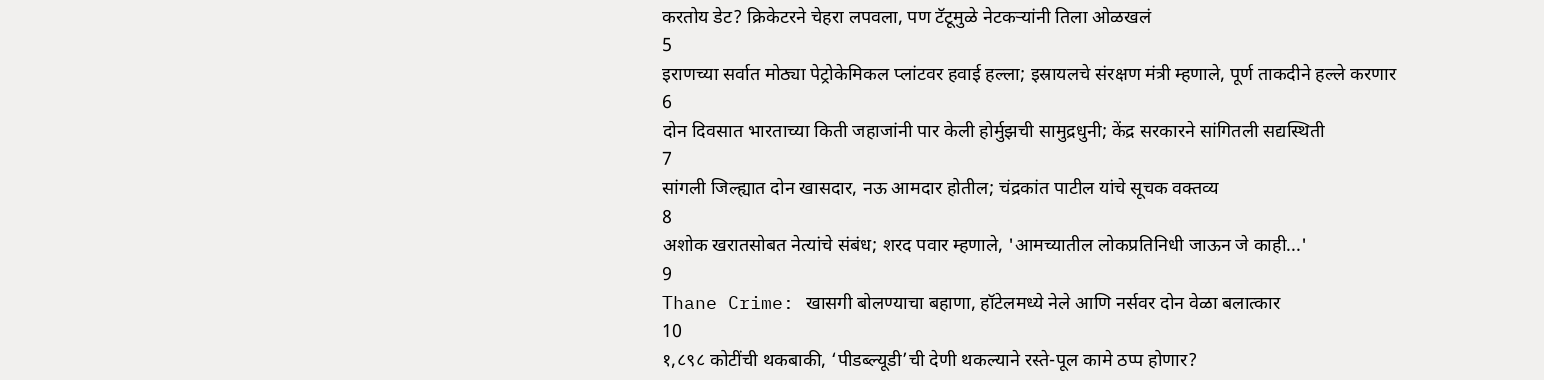करतोय डेट? क्रिकेटरने चेहरा लपवला, पण टॅटूमुळे नेटकऱ्यांनी तिला ओळखलं
5
इराणच्या सर्वात मोठ्या पेट्रोकेमिकल प्लांटवर हवाई हल्ला; इस्रायलचे संरक्षण मंत्री म्हणाले, पूर्ण ताकदीने हल्ले करणार
6
दोन दिवसात भारताच्या किती जहाजांनी पार केली होर्मुझची सामुद्रधुनी; केंद्र सरकारने सांगितली सद्यस्थिती
7
सांगली जिल्ह्यात दोन खासदार, नऊ आमदार होतील; चंद्रकांत पाटील यांचे सूचक वक्तव्य
8
अशोक खरातसोबत नेत्यांचे संबंध; शरद पवार म्हणाले, 'आमच्यातील लोकप्रतिनिधी जाऊन जे काही...'
9
Thane Crime: खासगी बोलण्याचा बहाणा, हॉटेलमध्ये नेले आणि नर्सवर दोन वेळा बलात्कार
10
१,८९८ कोटींची थकबाकी, ‘पीडब्ल्यूडी’ची देणी थकल्याने रस्ते-पूल कामे ठप्प होणार?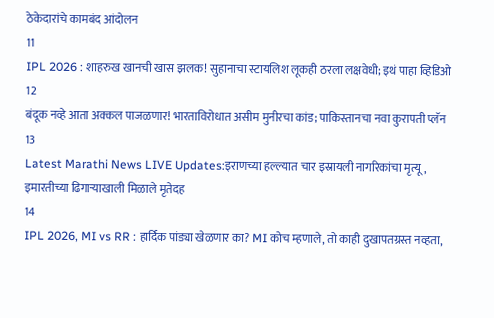ठेकेदारांचे कामबंद आंदोलन
11
IPL 2026 : शाहरुख खानची खास झलक! सुहानाचा स्टायलिश लूकही ठरला लक्षवेधी; इथं पाहा व्हिडिओ
12
बंदूक नव्हे आता अक्कल पाजळणार! भारताविरोधात असीम मुनीरचा कांड; पाकिस्तानचा नवा कुरापती प्लॅन
13
Latest Marathi News LIVE Updates:इराणच्या हल्ल्यात चार इस्रायली नागरिकांचा मृत्यू, इमारतीच्या ढिगाऱ्याखाली मिळाले मृतेदह
14
IPL 2026, MI vs RR : हार्दिक पांड्या खेळणार का? MI कोच म्हणाले, तो काही दुखापतग्रस्त नव्हता,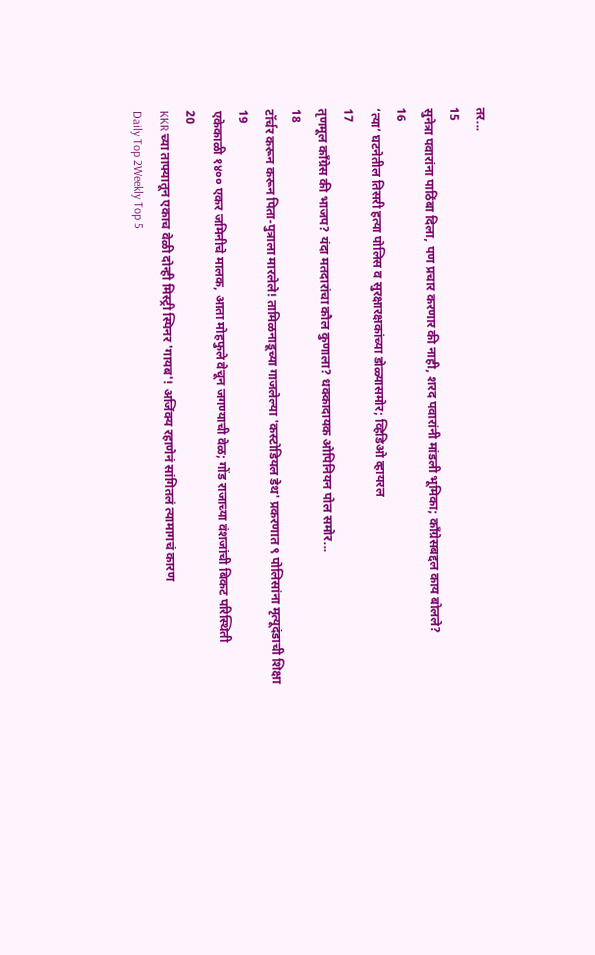तर...
15
सुनेत्रा पवारांना पाठिंबा दिला, पण प्रचार करणार की नाही, शरद पवारांनी मांडली भूमिका; काँग्रेसबद्दल काय बोलले?
16
‘त्या’ घटनेतील तिसरी हत्या पोलिस व सुरक्षारक्षकांच्या डोळ्यासमोर; व्हिडिओ व्हायरल
17
तृणमूल काँग्रेस की भाजप? यंदा मतदारांचा कौल कुणाला? धक्कादायक ओपिनियन पोल समोर...
18
टॉर्चर करून करून पिता-पुत्राला मारलेले! तामिळनाडूच्या गाजलेल्या 'कस्टोडियल डेथ' प्रकरणात ९ पोलिसांना मृत्यूदंडाची शिक्षा
19
एकेकाळी १४०० एकर जमिनीचे मालक, आता मोहफुले वेचून जगण्याची वेळ; गोंड राजाच्या वंशजांची बिकट परिस्थिती
20
KKR च्या ताफ्यातून एकाच वेळी दोन्ही मिस्ट्री स्पिनर 'गायब'! अजिंक्य रहाणेनं सांगितलं त्यामागचं कारण
Daily Top 2Weekly Top 5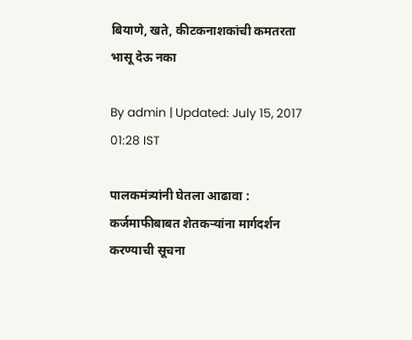बियाणे, खते, कीटकनाशकांची कमतरता भासू देऊ नका

By admin | Updated: July 15, 2017 01:28 IST

पालकमंत्र्यांनी घेतला आढावा : कर्जमाफीबाबत शेतकऱ्यांना मार्गदर्शन करण्याची सूचना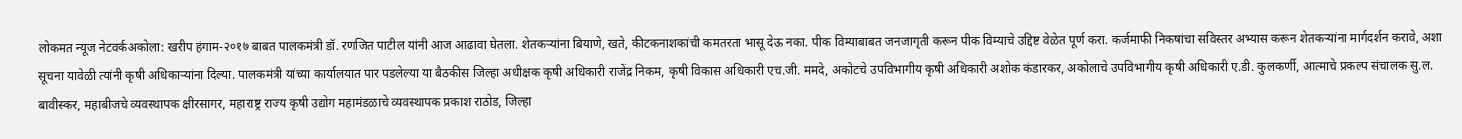लोकमत न्यूज नेटवर्कअकोला: खरीप हंगाम-२०१७ बाबत पालकमंत्री डॉ. रणजित पाटील यांनी आज आढावा घेतला. शेतकऱ्यांना बियाणे, खते, कीटकनाशकांची कमतरता भासू देऊ नका. पीक विम्याबाबत जनजागृती करून पीक विम्याचे उद्दिष्ट वेळेत पूर्ण करा. कर्जमाफी निकषांचा सविस्तर अभ्यास करून शेतकऱ्यांना मार्गदर्शन करावे, अशा सूचना यावेळी त्यांनी कृषी अधिकाऱ्यांना दिल्या. पालकमंत्री यांच्या कार्यालयात पार पडलेल्या या बैठकीस जिल्हा अधीक्षक कृषी अधिकारी राजेंद्र निकम, कृषी विकास अधिकारी एच.जी. ममदे, अकोटचे उपविभागीय कृषी अधिकारी अशोक कंडारकर, अकोलाचे उपविभागीय कृषी अधिकारी ए.डी. कुलकर्णी, आत्माचे प्रकल्प संचालक सु.ल. बावीस्कर, महाबीजचे व्यवस्थापक क्षीरसागर, महाराष्ट्र राज्य कृषी उद्योग महामंडळाचे व्यवस्थापक प्रकाश राठोड, जिल्हा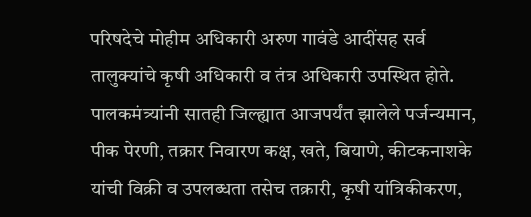परिषदेचे मोहीम अधिकारी अरुण गावंडे आदींसह सर्व तालुक्यांचे कृषी अधिकारी व तंत्र अधिकारी उपस्थित होते. पालकमंत्र्यांनी सातही जिल्ह्यात आजपर्यंत झालेले पर्जन्यमान, पीक पेरणी, तक्रार निवारण कक्ष, खते, बियाणे, कीटकनाशके यांची विक्री व उपलब्धता तसेच तक्रारी, कृषी यांत्रिकीकरण,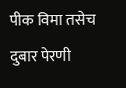पीक विमा तसेच दुबार पेरणी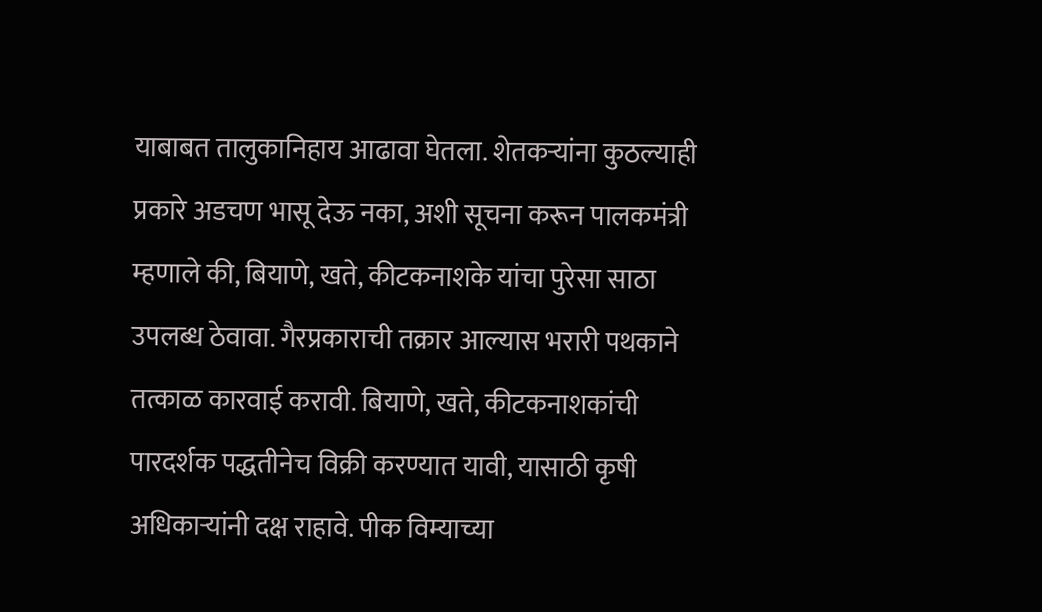याबाबत तालुकानिहाय आढावा घेतला. शेतकऱ्यांना कुठल्याही प्रकारे अडचण भासू देऊ नका, अशी सूचना करून पालकमंत्री म्हणाले की, बियाणे, खते, कीटकनाशके यांचा पुरेसा साठा उपलब्ध ठेवावा. गैरप्रकाराची तक्रार आल्यास भरारी पथकाने तत्काळ कारवाई करावी. बियाणे, खते, कीटकनाशकांची पारदर्शक पद्धतीनेच विक्री करण्यात यावी, यासाठी कृषी अधिकाऱ्यांनी दक्ष राहावे. पीक विम्याच्या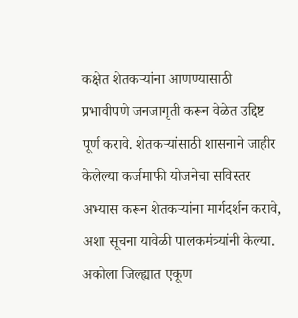कक्षेत शेतकऱ्यांना आणण्यासाठी प्रभावीपणे जनजागृती करून वेळेत उद्दिष्ट पूर्ण करावे. शेतकऱ्यांसाठी शासनाने जाहीर केलेल्या कर्जमाफी योजनेचा सविस्तर अभ्यास करून शेतकऱ्यांना मार्गदर्शन करावे, अशा सूचना यावेळी पालकमंत्र्यांनी केल्या. अकोला जिल्ह्यात एकूण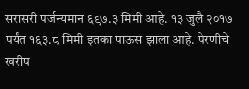सरासरी पर्जन्यमान ६९७.३ मिमी आहे. १३ जुलै २०१७ पर्यंत १६३.८ मिमी इतका पाऊस झाला आहे. पेरणीचे खरीप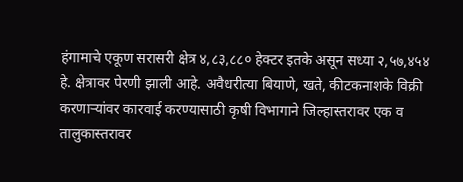हंगामाचे एकूण सरासरी क्षेत्र ४,८३,८८० हेक्टर इतके असून सध्या २,५७,४५४ हे. क्षेत्रावर पेरणी झाली आहे. अवैधरीत्या बियाणे, खते, कीटकनाशके विक्री करणाऱ्यांवर कारवाई करण्यासाठी कृषी विभागाने जिल्हास्तरावर एक व तालुकास्तरावर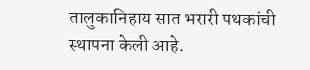तालुकानिहाय सात भरारी पथकांची स्थापना केली आहे.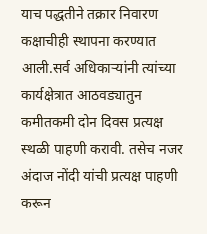याच पद्धतीने तक्रार निवारण कक्षाचीही स्थापना करण्यात आली.सर्व अधिकाऱ्यांनी त्यांच्या कार्यक्षेत्रात आठवड्यातुन कमीतकमी दोन दिवस प्रत्यक्ष स्थळी पाहणी करावी. तसेच नजर अंदाज नोंदी यांची प्रत्यक्ष पाहणी करून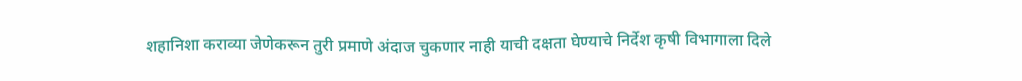शहानिशा कराव्या जेणेकरून तुरी प्रमाणे अंदाज चुकणार नाही याची दक्षता घेण्याचे निर्देश कृषी विभागाला दिले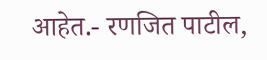आहेत.- रणजित पाटील,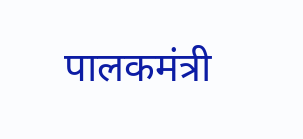पालकमंत्री